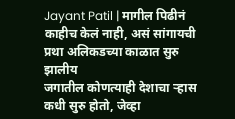Jayant Patil | मागील पिढीनं काहीच केलं नाही, असं सांगायची प्रथा अलिकडच्या काळात सुरु झालीय
जगातील कोणत्याही देशाचा ऱ्हास कधी सुरु होतो, जेव्हा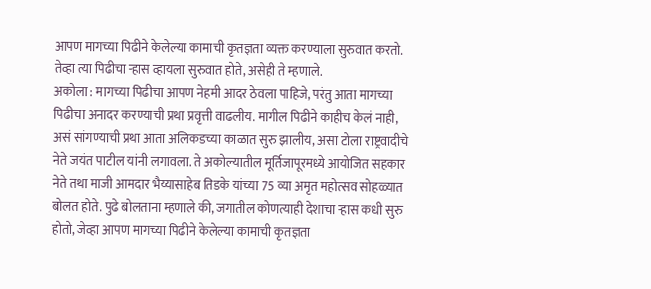आपण मागच्या पिढीने केलेल्या कामाची कृतज्ञता व्यक्त करण्याला सुरुवात करतो. तेव्हा त्या पिढीचा ऱ्हास व्हायला सुरुवात होते, असेही ते म्हणाले.
अकोला : मागच्या पिढीचा आपण नेहमी आदर ठेवला पाहिजे, परंतु आता मागच्या पिढीचा अनादर करण्याची प्रथा प्रवृत्ती वाढलीय. मागील पिढीने काहीच केलं नाही, असं सांगण्याची प्रथा आता अलिकडच्या काळात सुरु झालीय, असा टोला राष्ट्रवादीचे नेते जयंत पाटील यांनी लगावला. ते अकोल्यातील मूर्तिजापूरमध्ये आयोजित सहकार नेते तथा माजी आमदार भैय्यासाहेब तिडके यांच्या 75 व्या अमृत महोत्सव सोहळ्यात बोलत होते. पुढे बोलताना म्हणाले की, जगातील कोणत्याही देशाचा ऱ्हास कधी सुरु होतो, जेव्हा आपण मागच्या पिढीने केलेल्या कामाची कृतज्ञता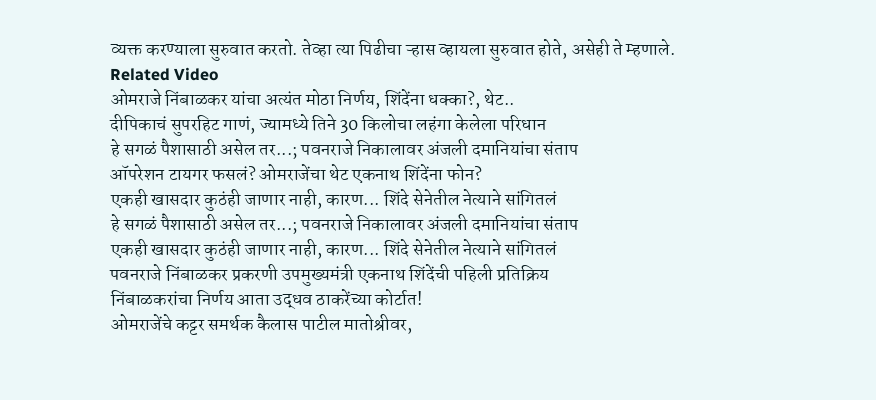व्यक्त करण्याला सुरुवात करतो. तेव्हा त्या पिढीचा ऱ्हास व्हायला सुरुवात होते, असेही ते म्हणाले.
Related Video
ओमराजे निंबाळकर यांचा अत्यंत मोठा निर्णय, शिंदेंना धक्का?, थेट..
दीपिकाचं सुपरहिट गाणं, ज्यामध्ये तिने 30 किलोचा लहंगा केलेला परिधान
हे सगळं पैशासाठी असेल तर...; पवनराजे निकालावर अंजली दमानियांचा संताप
ऑपरेशन टायगर फसलं? ओमराजेंचा थेट एकनाथ शिंदेंना फोन?
एकही खासदार कुठंही जाणार नाही, कारण... शिंदे सेनेतील नेत्याने सांगितलं
हे सगळं पैशासाठी असेल तर...; पवनराजे निकालावर अंजली दमानियांचा संताप
एकही खासदार कुठंही जाणार नाही, कारण... शिंदे सेनेतील नेत्याने सांगितलं
पवनराजे निंबाळकर प्रकरणी उपमुख्यमंत्री एकनाथ शिंदेंची पहिली प्रतिक्रिय
निंबाळकरांचा निर्णय आता उद्धव ठाकरेंच्या कोर्टात!
ओमराजेंचे कट्टर समर्थक कैलास पाटील मातोश्रीवर,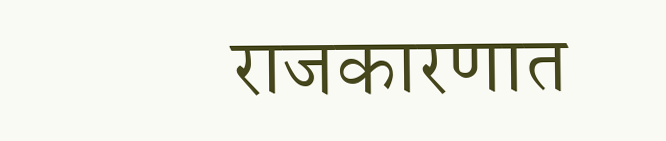राजकारणात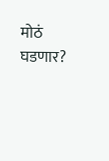मोठं घडणार?